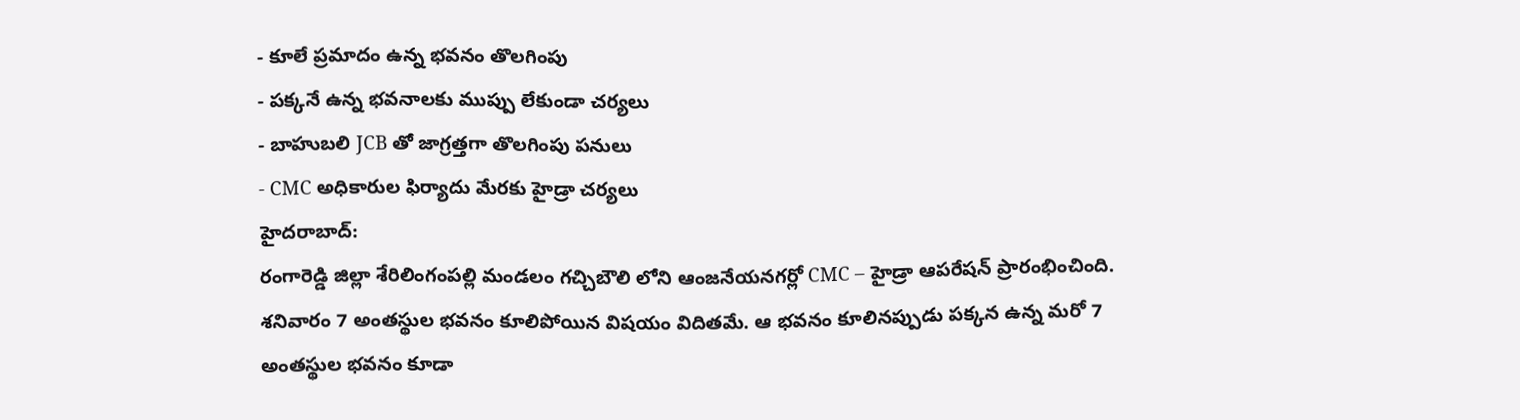- కూలే ప్రమాదం ఉన్న భవనం తొలగింపు
- పక్కనే ఉన్న భవనాలకు ముప్పు లేకుండా చర్యలు
- బాహుబలి JCB తో జాగ్రత్తగా తొలగింపు పనులు
- CMC అధికారుల ఫిర్యాదు మేరకు హైడ్రా చర్యలు
హైదరాబాద్:
రంగారెడ్డి జిల్లా శేరిలింగంపల్లి మండలం గచ్చిబౌలి లోని ఆంజనేయనగర్లో CMC – హైడ్రా ఆపరేషన్ ప్రారంభించింది. శనివారం 7 అంతస్థుల భవనం కూలిపోయిన విషయం విదితమే. ఆ భవనం కూలినప్పుడు పక్కన ఉన్న మరో 7 అంతస్థుల భవనం కూడా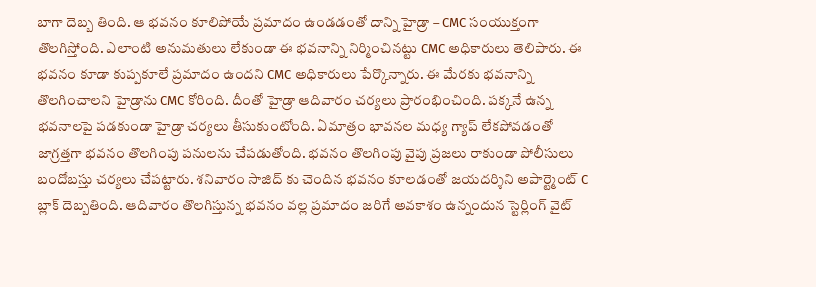బాగా దెబ్బ తింది. ఆ భవనం కూలిపోయే ప్రమాదం ఉండడంతో దాన్ని హైడ్రా – CMC సంయుక్తంగా తొలగిస్తోంది. ఎలాంటి అనుమతులు లేకుండా ఈ భవనాన్ని నిర్మించినట్టు CMC అధికారులు తెలిపారు. ఈ భవనం కూడా కుప్పకూలే ప్రమాదం ఉందని CMC అధికారులు పేర్కొన్నారు. ఈ మేరకు భవనాన్ని తొలగించాలని హైడ్రాను CMC కోరింది. దీంతో హైడ్రా ఆదివారం చర్యలు ప్రారంభించింది. పక్కనే ఉన్న భవనాలపై పడకుండా హైడ్రా చర్యలు తీసుకుంటోంది. ఏమాత్రం భావనల మధ్య గ్యాప్ లేకపోవడంతో జాగ్రత్తగా భవనం తొలగింపు పనులను చేపడుతోంది. భవనం తొలగింపు వైపు ప్రజలు రాకుండా పోలీసులు బందోబస్తు చర్యలు చేపట్టారు. శనివారం సాజిద్ కు చెందిన భవనం కూలడంతో జయదర్శిని అపార్ట్మెంట్ C బ్లాక్ దెబ్బతింది. ఆదివారం తొలగిస్తున్న భవనం వల్ల ప్రమాదం జరిగే అవకాశం ఉన్నందున స్టెర్లింగ్ వైట్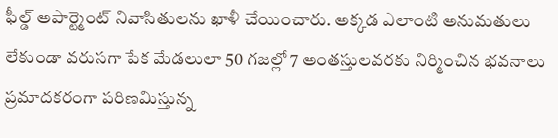ఫీల్డ్ అపార్ట్మెంట్ నివాసితులను ఖాళీ చేయించారు. అక్కడ ఎలాంటి అనుమతులు లేకుండా వరుసగా పేక మేడలులా 50 గజల్లో 7 అంతస్తులవరకు నిర్మించిన భవనాలు ప్రమాదకరంగా పరిణమిస్తున్న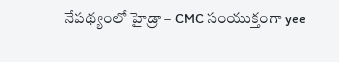నేపథ్యంలో హైడ్రా – CMC సంయుక్తంగా yee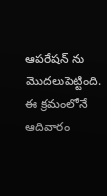ఆపరేషన్ ను మొదలుపెట్టింది. ఈ క్రమంలోనే ఆదివారం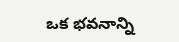ఒక భవనాన్ని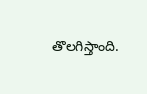తొలగిస్తాంది.